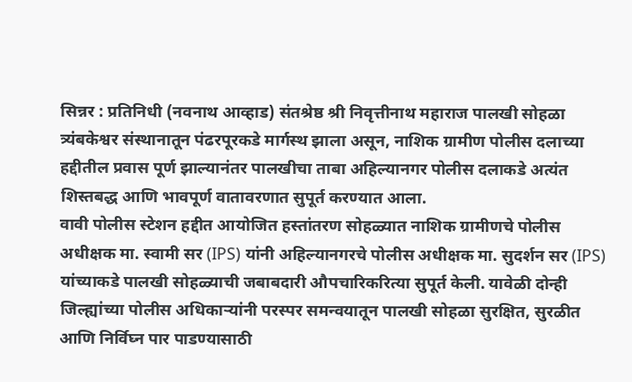सिन्नर : प्रतिनिधी (नवनाथ आव्हाड) संतश्रेष्ठ श्री निवृत्तीनाथ महाराज पालखी सोहळा त्र्यंबकेश्वर संस्थानातून पंढरपूरकडे मार्गस्थ झाला असून, नाशिक ग्रामीण पोलीस दलाच्या हद्दीतील प्रवास पूर्ण झाल्यानंतर पालखीचा ताबा अहिल्यानगर पोलीस दलाकडे अत्यंत शिस्तबद्ध आणि भावपूर्ण वातावरणात सुपूर्त करण्यात आला.
वावी पोलीस स्टेशन हद्दीत आयोजित हस्तांतरण सोहळ्यात नाशिक ग्रामीणचे पोलीस अधीक्षक मा. स्वामी सर (IPS) यांनी अहिल्यानगरचे पोलीस अधीक्षक मा. सुदर्शन सर (IPS) यांच्याकडे पालखी सोहळ्याची जबाबदारी औपचारिकरित्या सुपूर्त केली. यावेळी दोन्ही जिल्ह्यांच्या पोलीस अधिकाऱ्यांनी परस्पर समन्वयातून पालखी सोहळा सुरक्षित, सुरळीत आणि निर्विघ्न पार पाडण्यासाठी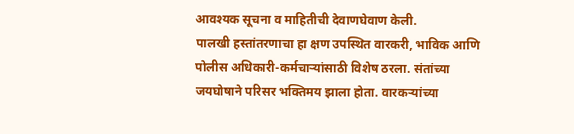आवश्यक सूचना व माहितीची देवाणघेवाण केली.
पालखी हस्तांतरणाचा हा क्षण उपस्थित वारकरी, भाविक आणि पोलीस अधिकारी-कर्मचाऱ्यांसाठी विशेष ठरला. संतांच्या जयघोषाने परिसर भक्तिमय झाला होता. वारकऱ्यांच्या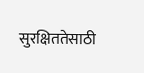सुरक्षिततेसाठी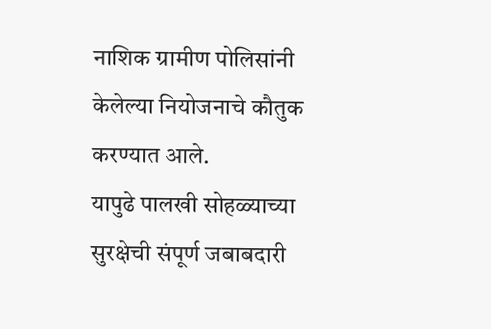नाशिक ग्रामीण पोलिसांनी केलेल्या नियोजनाचे कौतुक करण्यात आले.
यापुढे पालखी सोहळ्याच्या सुरक्षेची संपूर्ण जबाबदारी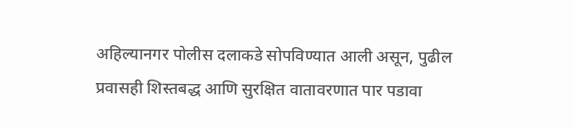अहिल्यानगर पोलीस दलाकडे सोपविण्यात आली असून, पुढील प्रवासही शिस्तबद्ध आणि सुरक्षित वातावरणात पार पडावा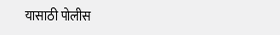यासाठी पोलीस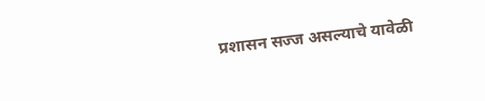प्रशासन सज्ज असल्याचे यावेळी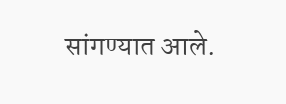सांगण्यात आले.